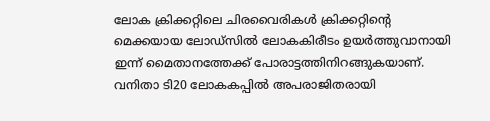ലോക ക്രിക്കറ്റിലെ ചിരവൈരികൾ ക്രിക്കറ്റിന്റെ മെക്കയായ ലോഡ്സിൽ ലോകകിരീടം ഉയർത്തുവാനായി ഇന്ന് മൈതാനത്തേക്ക് പോരാട്ടത്തിനിറങ്ങുകയാണ്. വനിതാ ടി20 ലോകകപ്പിൽ അപരാജിതരായി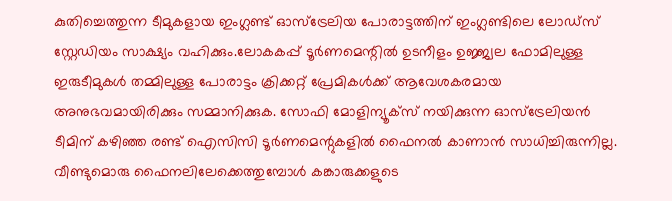കുതിച്ചെത്തുന്ന ടീമുകളായ ഇംഗ്ലണ്ട് ഓസ്ട്രേലിയ പോരാട്ടത്തിന് ഇംഗ്ലണ്ടിലെ ലോഡ്സ് സ്റ്റേഡിയം സാക്ഷ്യം വഹിക്കും.ലോകകപ്പ് ടൂർണമെന്റിൽ ഉടനീളം ഉജ്ജ്വല ഫോമിലുള്ള ഇരുടീമുകൾ തമ്മിലുള്ള പോരാട്ടം ക്രിക്കറ്റ് പ്രേമികൾക്ക് ആവേശകരമായ അനുഭവമായിരിക്കും സമ്മാനിക്കുക. സോഫി മോളിന്യൂക്സ് നയിക്കുന്ന ഓസ്ട്രേലിയൻ ടീമിന് കഴിഞ്ഞ രണ്ട് ഐസിസി ടൂർണമെന്റുകളിൽ ഫൈനൽ കാണാൻ സാധിച്ചിരുന്നില്ല. വീണ്ടുമൊരു ഫൈനലിലേക്കെത്തുമ്പോൾ കങ്കാരുക്കളുടെ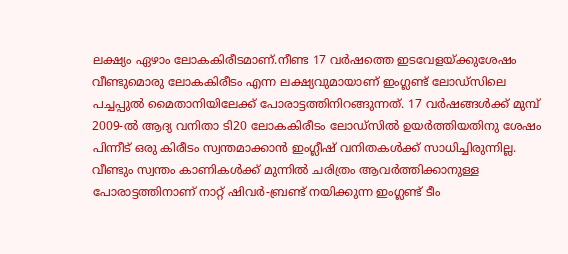ലക്ഷ്യം ഏഴാം ലോകകിരീടമാണ്.നീണ്ട 17 വർഷത്തെ ഇടവേളയ്ക്കുശേഷം വീണ്ടുമൊരു ലോകകിരീടം എന്ന ലക്ഷ്യവുമായാണ് ഇംഗ്ലണ്ട് ലോഡ്സിലെ പച്ചപ്പുൽ മൈതാനിയിലേക്ക് പോരാട്ടത്തിനിറങ്ങുന്നത്. 17 വർഷങ്ങൾക്ക് മുമ്പ് 2009-ൽ ആദ്യ വനിതാ ടി20 ലോകകിരീടം ലോ‍ഡ്സിൽ ഉയർത്തിയതിനു ശേഷം പിന്നീട് ഒരു കിരീടം സ്വന്തമാക്കാൻ ഇംഗ്ലീഷ് വനിതകൾക്ക് സാധിച്ചിരുന്നില്ല. വീണ്ടും സ്വന്തം കാണികൾക്ക് മുന്നിൽ ചരിത്രം ആവർത്തിക്കാനുള്ള പോരാട്ടത്തിനാണ് നാറ്റ് ഷിവർ-ബ്രണ്ട് നയിക്കുന്ന ഇംഗ്ലണ്ട് ടീം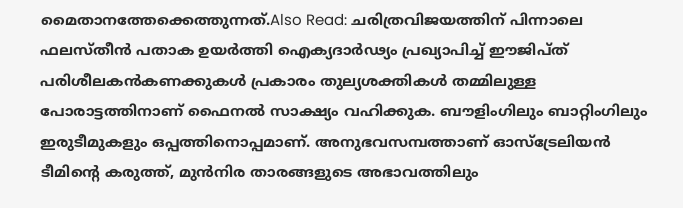മൈതാനത്തേക്കെത്തുന്നത്.Also Read: ചരിത്രവിജയത്തിന് പിന്നാലെ ഫലസ്തീൻ പതാക ഉയർത്തി ഐക്യദാർഢ്യം പ്രഖ്യാപിച്ച് ഈജിപ്ത് പരിശീലകൻകണക്കുകൾ പ്രകാരം തുല്യശക്തികൾ തമ്മിലുള്ള പോരാട്ടത്തിനാണ് ഫൈനൽ സാക്ഷ്യം വഹിക്കുക. ബൗളിംഗിലും ബാറ്റിംഗിലും ഇരുടീമുകളും ഒപ്പത്തിനൊപ്പമാണ്. അനുഭവസമ്പത്താണ് ഓസ്ട്രേലിയൻ ടീമിന്റെ കരുത്ത്, മുൻനിര താരങ്ങളുടെ അഭാവത്തിലും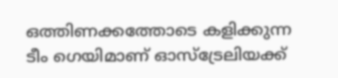ഒത്തിണക്കത്തോടെ കളിക്കുന്ന ടീം ഗെയിമാണ് ഓസ്ട്രേലിയക്ക്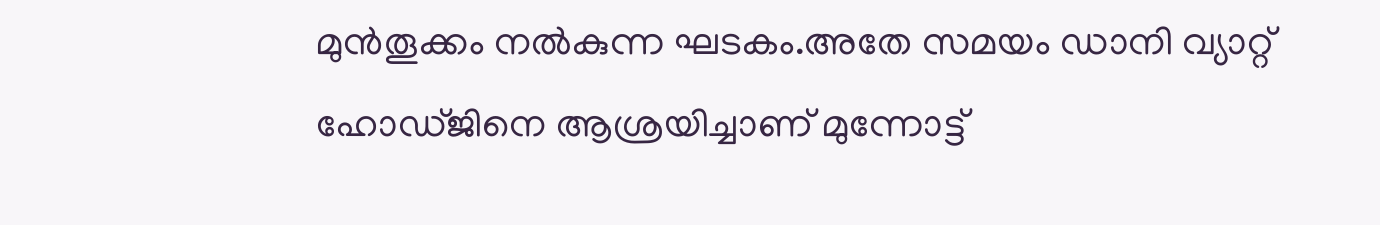മുൻതൂക്കം നൽകുന്ന ഘടകം.അതേ സമയം ഡാനി വ്യാറ്റ് ഹോഡ്ജിനെ ആശ്രയിച്ചാണ് മുന്നോട്ട്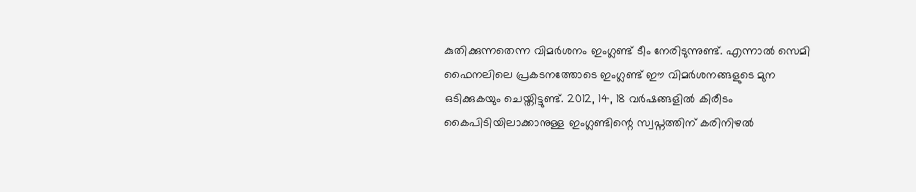കുതിക്കുന്നതെന്ന വിമർശനം ഇംഗ്ലണ്ട് ടീം നേരിടുന്നുണ്ട്. എന്നാൽ സെമി ഫൈനലിലെ പ്രകടനത്തോടെ ഇംഗ്ലണ്ട് ഈ വിമർശനങ്ങളുടെ മുന ഒടിക്കുകയും ചെയ്തിട്ടുണ്ട്. 2012, 14, 18 വർഷങ്ങളിൽ കിരീടം കൈപിടിയിലാക്കാനുള്ള ഇംഗ്ലണ്ടിന്റെ സ്വപ്നത്തിന് കരിനിഴൽ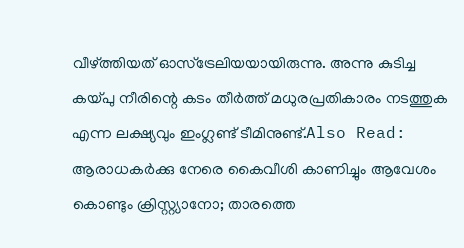വീഴ്ത്തിയത് ഓസ്ട്രേലിയയായിരുന്നു. അന്നു കുടിച്ച കയ്പു നീരിന്റെ കടം തീർത്ത് മധുരപ്രതികാരം നടത്തുക എന്ന ലക്ഷ്യവും ഇംഗ്ലണ്ട് ടീമിനുണ്ട്.Also Read: ആരാധകർക്കു നേരെ കൈവീശി കാണിച്ചും ആവേശം കൊണ്ടും ക്രിസ്റ്റ്യാനോ; താരത്തെ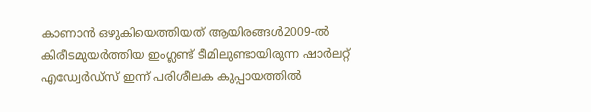കാണാൻ ഒഴുകിയെത്തിയത് ആയിരങ്ങൾ2009-ൽ കിരീടമുയർത്തിയ ഇംഗ്ലണ്ട് ടീമിലുണ്ടായിരുന്ന ഷാർലറ്റ് എഡ്വേർഡ്സ് ഇന്ന് പരിശീലക കുപ്പായത്തിൽ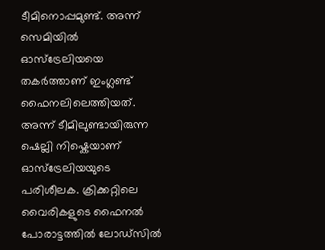ടീമിനൊപ്പമുണ്ട്. അന്ന് സെമിയിൽ ഓസ്ട്രേലിയയെ തകർത്താണ് ഇംഗ്ലണ്ട് ഫൈനലിലെത്തിയത്. അന്ന് ടീമിലുണ്ടായിരുന്ന ഷെല്ലി നിഷ്കെയാണ് ഓസ്ട്രേലിയയുടെ പരിശീലക. ക്രിക്കറ്റിലെ വൈരികളുടെ ഫൈനൽ പോരാട്ടത്തിൽ ലോഡ്സിൽ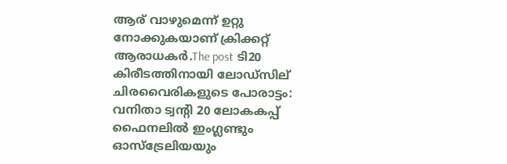ആര് വാഴുമെന്ന് ഉറ്റു നോക്കുകയാണ് ക്രിക്കറ്റ് ആരാധകർ.The post ടി20 കിരീടത്തിനായി ലോഡ്സില് ചിരവൈരികളുടെ പോരാട്ടം: വനിതാ ട്വന്റി 20 ലോകകപ്പ് ഫൈനലിൽ ഇംഗ്ലണ്ടും ഓസ്ട്രേലിയയും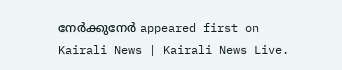നേർക്കുനേർ appeared first on Kairali News | Kairali News Live.